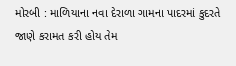મોરબી : માળિયાના નવા દેરાળા ગામના પાદરમાં કુદરતે જાણે કરામત કરી હોય તેમ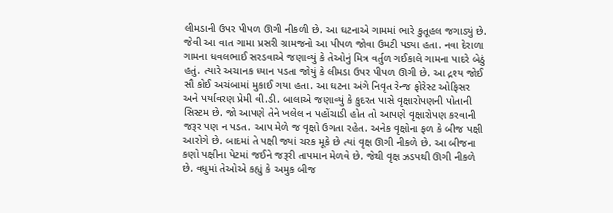લીમડાની ઉપર પીપળ ઊગી નીકળી છે. આ ઘટનાએ ગામમાં ભારે કુતૂહલ જગાડ્યું છે. જેવી આ વાત ગામા પ્રસરી ગ્રામજનો આ પીપળ જોવા ઉમટી પડ્યા હતા. નવા દેરાળા ગામના ધવલભાઈ સરડવાએ જણાવ્યું કે તેઓનું મિત્ર વર્તુળ ગઈકાલે ગામના પાદરે બેઠું હતું. ત્યારે અચાનક ધ્યાન પડતા જોયું કે લીમડા ઉપર પીપળ ઊગી છે. આ દ્રશ્ય જોઈ સૌ કોઈ અચંબામાં મુકાઈ ગયા હતા. આ ઘટના અંગે નિવૃત રેન્જ ફોરેસ્ટ ઓફિસર અને પર્યાવરણ પ્રેમી વી.ડી. બાલાએ જણાવ્યું કે કુદરત પાસે વૃક્ષારોપણની પોતાની સિસ્ટમ છે. જો આપણે તેને ખલેલ ન પહોંચાડી હોત તો આપણે વૃક્ષારોપણ કરવાની જરૂર પણ ન પડત. આપ મેળે જ વૃક્ષો ઉગતા રહેત. અનેક વૃક્ષોના ફળ કે બીજ પક્ષી આરોગે છે. બાદમાં તે પક્ષી જ્યાં ચરક મૂકે છે ત્યાં વૃક્ષ ઊગી નીકળે છે. આ બીજના કણો પક્ષીના પેટમાં જઈને જરૂરી તાપમાન મેળવે છે. જેથી વૃક્ષ ઝડપથી ઊગી નીકળે છે. વધુમાં તેઓએ કહ્યું કે અમુક બીજ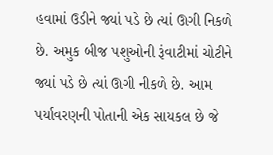હવામાં ઉડીને જ્યાં પડે છે ત્યાં ઊગી નિકળે છે. અમુક બીજ પશુઓની રૂંવાટીમાં ચોટીને જ્યાં પડે છે ત્યાં ઊગી નીકળે છે. આમ પર્યાવરણની પોતાની એક સાયકલ છે જે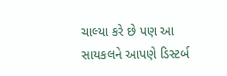ચાલ્યા કરે છે પણ આ સાયકલને આપણે ડિસ્ટર્બ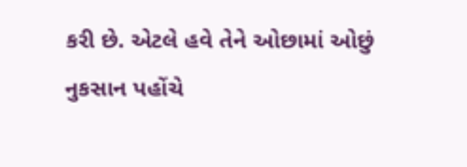કરી છે. એટલે હવે તેને ઓછામાં ઓછું નુકસાન પહોંચે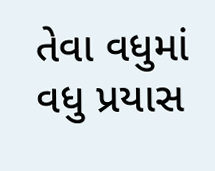તેવા વધુમાં વધુ પ્રયાસ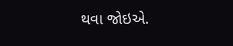થવા જોઇએ.